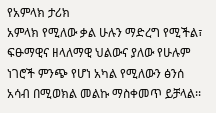የአምላክ ታሪክ
አምላክ የሚለው ቃል ሁሉን ማድረግ የሚችል፣ ፍፁማዊና ዘላለማዊ ህልውና ያለው የሁሉም ነገሮች ምንጭ የሆነ አካል የሚለውን ፅንሰ አሳብ በሚወክል መልኩ ማስቀመጥ ይቻላል፡፡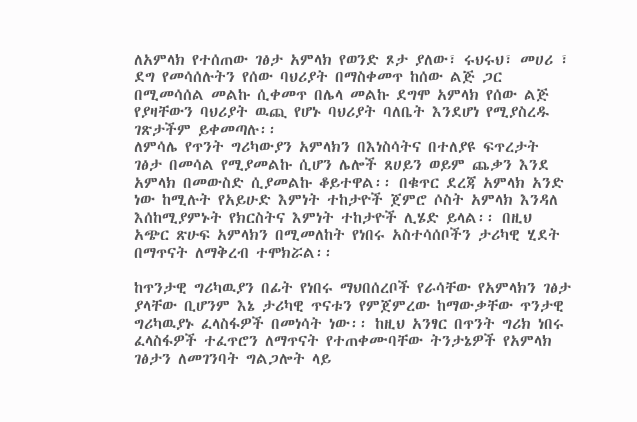ለአምላክ የተሰጠው ገፅታ አምላክ የወንድ ጾታ ያለው፣ ሩህሩህ፣ መሀሪ ፣ ደግ የመሳሰሉትን የሰው ባህሪያት በማስቀመጥ ከሰው ልጅ ጋር በሚመሳሰል መልኩ ሲቀመጥ በሌላ መልኩ ደግሞ አምላክ የሰው ልጅ የያዛቸውን ባህሪያት ዉጪ የሆኑ ባህሪያት ባለቤት እንደሆነ የሚያስረዱ ገጽታችም ይቀመጣሉ፡፡
ለምሳሌ የጥንት ግሪካውያን አምላክን በእነስሳትና በተለያዩ ፍጥረታት ገፅታ በመሳል የሚያመልኩ ሲሆን ሌሎች ጸሀይን ወይም ጨቃን እንደ አምላክ በመውስድ ሲያመልኩ ቆይተዋል፡፡ በቁጥር ደረጃ አምላክ አንድ ነው ከሚሉት የአይሁድ እምነት ተከታዮች ጀምሮ ሶስት አምላክ እንዳለ እሰከሚያምኑት የክርስትና እምነት ተከታዮች ሊሄድ ይላል፡፡ በዚህ አጭር ጽሁፍ አምላክን በሚመለከት የነበሩ አስተሳሰቦችን ታሪካዊ ሂደት በማጥናት ለማቅረብ ተሞክሯል፡፡

ከጥንታዊ ግሪካዉያን በፊት የነበሩ ማህበሰረቦች የራሳቸው የአምላክን ገፅታ ያላቸው ቢሆንም እኔ ታሪካዊ ጥናቱን የምጀምረው ከማውቃቸው ጥንታዊ ግሪካዉያኑ ፈላስፋዎች በመነሳት ነው፡፡ ከዚህ አንፃር በጥንት ግሪክ ነበሩ ፈላስፋዎች ተፈጥሮን ለማጥናት የተጠቀሙባቸው ትንታኔዎች የአምላክ ገፅታን ለመገንባት ግልጋሎት ላይ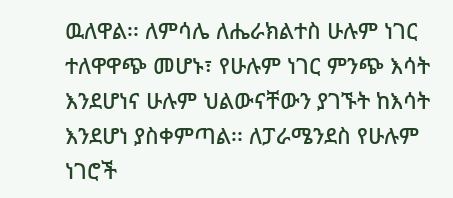ዉለዋል፡፡ ለምሳሌ ለሔራክልተስ ሁሉም ነገር ተለዋዋጭ መሆኑ፣ የሁሉም ነገር ምንጭ እሳት እንደሆነና ሁሉም ህልውናቸውን ያገኙት ከእሳት እንደሆነ ያስቀምጣል፡፡ ለፓራሜንደስ የሁሉም ነገሮች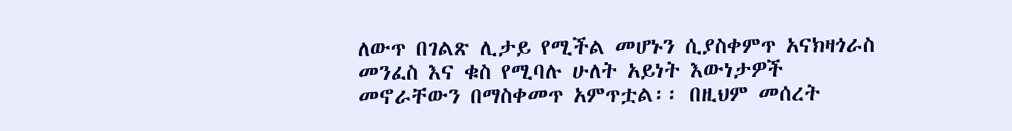ለውጥ በገልጽ ሊታይ የሚችል መሆኑን ሲያስቀምጥ አናክዛጎራስ መንፈስ እና ቁስ የሚባሉ ሁለት አይነት እውነታዎች መኖራቸውን በማስቀመጥ አምጥቷል፡፡ በዚህም መሰረት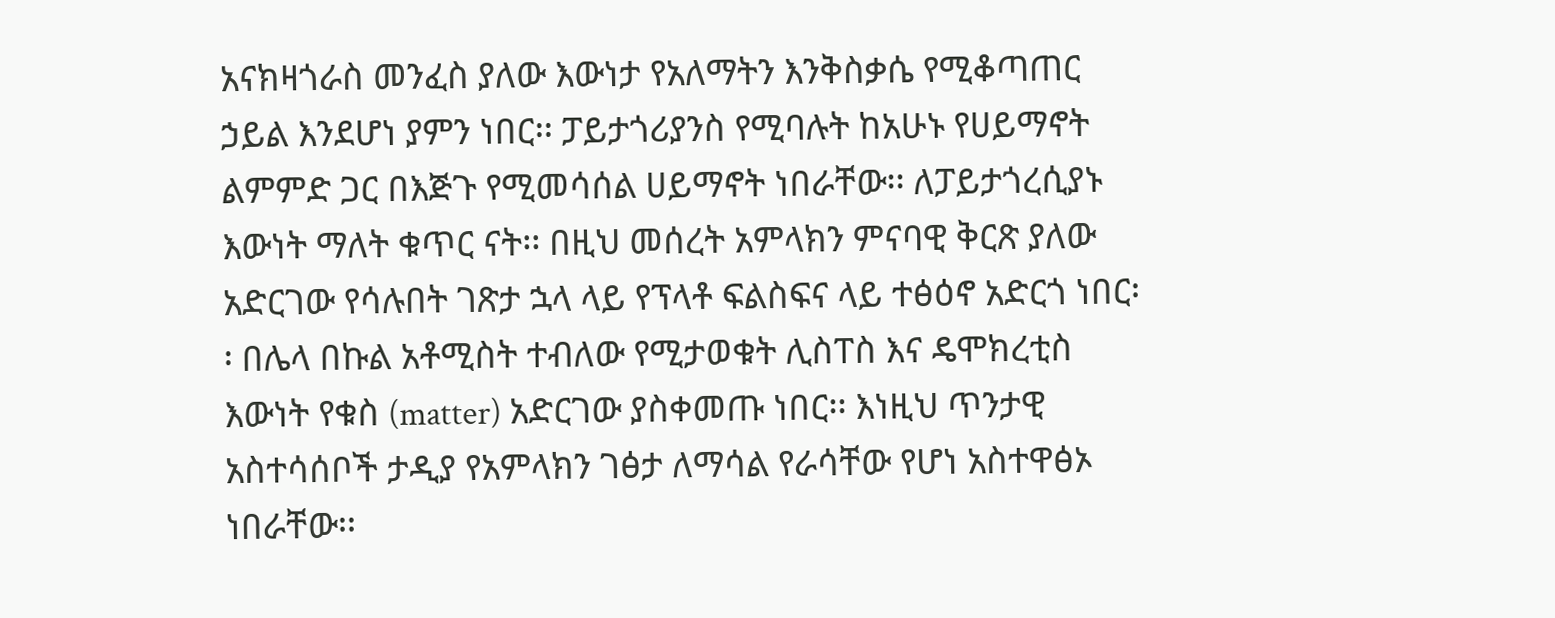አናክዛጎራስ መንፈስ ያለው እውነታ የአለማትን እንቅስቃሴ የሚቆጣጠር ኃይል እንደሆነ ያምን ነበር፡፡ ፓይታጎሪያንስ የሚባሉት ከአሁኑ የሀይማኖት ልምምድ ጋር በእጅጉ የሚመሳሰል ሀይማኖት ነበራቸው፡፡ ለፓይታጎረሲያኑ እውነት ማለት ቁጥር ናት፡፡ በዚህ መሰረት አምላክን ምናባዊ ቅርጽ ያለው አድርገው የሳሉበት ገጽታ ኋላ ላይ የፕላቶ ፍልስፍና ላይ ተፅዕኖ አድርጎ ነበር፡፡ በሌላ በኩል አቶሚስት ተብለው የሚታወቁት ሊስፐስ እና ዴሞክረቲስ እውነት የቁስ (matter) አድርገው ያስቀመጡ ነበር፡፡ እነዚህ ጥንታዊ አስተሳሰቦች ታዲያ የአምላክን ገፅታ ለማሳል የራሳቸው የሆነ አስተዋፅኦ ነበራቸው፡፡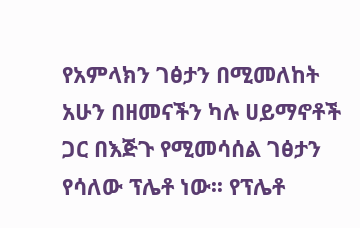የአምላክን ገፅታን በሚመለከት አሁን በዘመናችን ካሉ ሀይማኖቶች ጋር በእጅጉ የሚመሳሰል ገፅታን የሳለው ፕሌቶ ነው፡፡ የፕሌቶ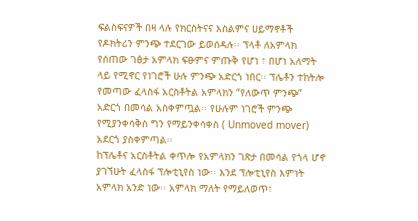ፍልስፍናዎች በዛ ላሉ የክርስትናና እስልምና ሀይማኖቶች የዶክትሪን ምንጭ ተደርገው ይወሰዳሉ፡፡ ፕላቶ ለአምላክ የሰጠው ገፅታ አምላክ ፍፁምና ምጡቅ የሆነ ፣ በሆነ አለማት ላይ የሚኖር የነገሮች ሁሉ ምንጭ አድርጎ ነበር፡፡ ፕሌቶን ተከትሎ የመጣው ፈላስፋ አርስቶትል አምላክን “የለውጥ ምንጭ” አድርጎ በመሳል አስቀምጧል፡፡ የሁሉም ነገሮች ምንጭ የሚያንቀሳቅስ ግን የማይንቀሳቀስ ( Unmoved mover) አደርጎ ያስቀምጣል፡፡
ከፕሌቶና አርስቶትል ቀጥሎ የአምላክን ገጽታ በመሳል የጎላ ሆኖ ያገኘሁት ፈላስፋ ፕሎቲኒየስ ነው፡፡ እንደ ፕሎቲኒየስ እምነት አምላክ አንድ ነው፡፡ አምላክ ማለት የማይለወጥ፣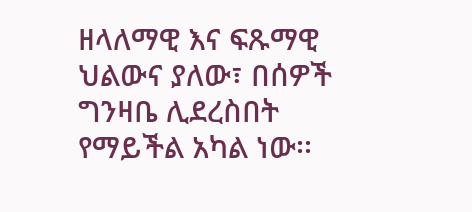ዘላለማዊ እና ፍጹማዊ ህልውና ያለው፣ በሰዎች ግንዛቤ ሊደረስበት የማይችል አካል ነው፡፡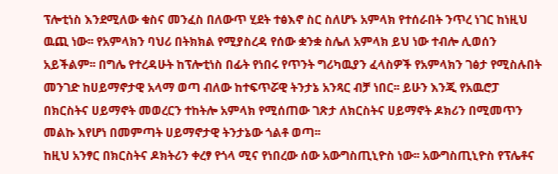ፕሎቲነስ እንደሚለው ቁስና መንፈስ በለውጥ ሂደት ተፅእኖ ስር ስለሆኑ አምላክ የተሰራበት ንጥረ ነገር ከነዚህ ዉጪ ነው፡፡ የአምላክን ባህሪ በትክክል የሚያስረዳ የሰው ቋንቋ ስሌለ አምላክ ይህ ነው ተብሎ ሊወሰን አይችልም፡፡ በግሌ የተረዳሁት ከፕሎቲነስ በፊት የነበሩ የጥንት ግሪካዉያን ፈላስዎች የአምላክን ገፅታ የሚስሉበት መንገድ ከሀይማኖታዊ አላማ ወጣ ብለው ከተፍጥሯዊ ትንታኔ አንጻር ብቻ ነበር፡፡ ይሁን እንጂ የአዉሮፓ በክርስትና ሀይማኖት መወረርን ተከትሎ አምላክ የሚሰጠው ገጽታ ለክርስትና ሀይማኖት ዶክሪን በሚመጥን መልኩ እየሆነ በመምጣት ሀይማኖታዊ ትንታኔው ጎልቶ ወጣ፡፡
ከዚህ አንፃር በክርስትና ዶክትሪን ቀረፃ የጎላ ሚና የነበረው ሰው አውግስጢኒዮስ ነው፡፡ አውግስጢኒዮስ የፕሌቶና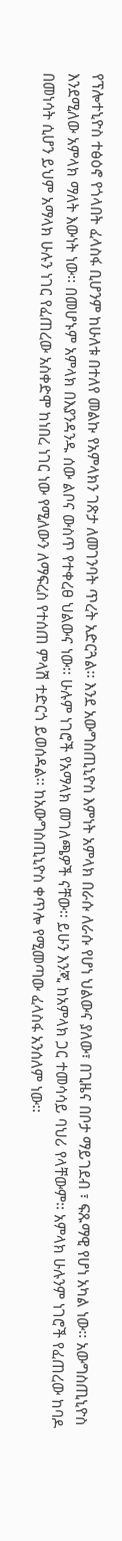የፕሎተኒዮስ ተፅዕኖ የጎላበት ፈላስፋ ቢሆንም ከሁለቱ በተለየ መልኩ የአምላክን ገጽታ ለመገንባት ጥረት አድርጓል፡፡ እንደ አውግስጢኒዮስ እምነት አምላክ በራሱ ለራሱ የሆነ ህልውና ያለው፣ በጊዜና በቦታ ማይገደብ ፣ ፍጹማዊ የሆነ አካል ነው፡፡ አውግስጢኒዮስ እንደሚለው አምላክ ማለት እውነት ነው፡፡ በመሆኑም አምላክ በእያንዳንዱ ሰው ልቦና ውስጥ የተቀረፀ ህልውና ነው፡፡ ሁሉም ነገሮች የአማላክ መገለጫዎች ናቸው፡፡ ይሁን እንጂ ከአምላክ ጋር ተመሳሳይ ባህሪ የላቸውም፡፡ አምላክ ሁሉንም ነገሮች የፈጠረው ከባዶ በመነሳት ሲሆን ይህም አማላክ ሁሉን ነገር የፈጠረው አስቀድሞ ከነበረ ነገር ነው የሚለውን ለማፍረስ የተሰጠ ምላሽ ተድርጎ ይወሰዳል፡፡ ከአውግስጢኒዮስ ቀጥሎ የሚመጣው ፈላስፋ አንሰለም ነው፡፡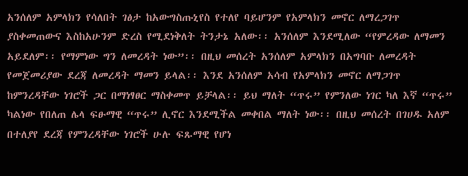አንሰለም አምላክን የሳለበት ገፅታ ከአውግስጡኒየስ የተለየ ባይሆንም የአምላክን መኖር ለማረጋገጥ ያስቀመጠውና እስከአሁንም ድረስ የሚደነቅለት ትንታኔ አለው፡፡ አንሰለም እንደሚለው “የምረዳው ለማመን አይደለም፡፡ የማምነው ግን ለመረዳት ነው”፡፡ በዚህ መሰረት አንሰለም አምላክን በአግባቡ ለመረዳት የመጀመሪያው ደረጃ ለመረዳት ማመን ይላል፡፡ እንደ አንሰለም አሳብ የአምላክን መኖር ለማጋገጥ ከምንረዳቸው ነገሮች ጋር በማነፃፀር ማስቀመጥ ይቻላል፡፡ ይህ ማለት “ጥሩ” የምንለው ነገር ካለ እኛ “ጥሩ” ካልነው የበለጠ ሌላ ፍፁማዊ “ጥሩ” ሊኖር እንደሚችል መቀበል ማለት ነው፡፡ በዚህ መሰረት በገሀዱ አለም በተለያየ ደረጃ የምንረዳቸው ነገሮች ሁሉ ፍጹማዊ የሆነ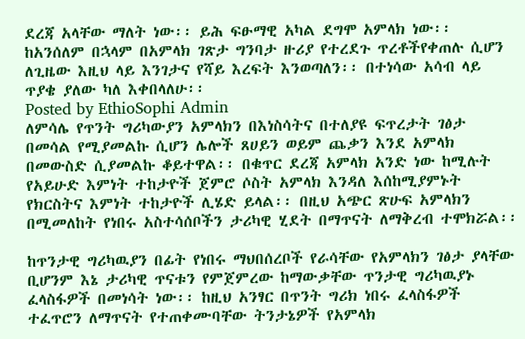ደረጃ አላቸው ማለት ነው፡፡ ይሕ ፍፁማዊ አካል ደግሞ አምላክ ነው፡፡
ከአንሰለም በኋላም በአምላክ ገጽታ ግንባታ ዙሪያ የተረደጉ ጥረቶችየቀጠሉ ሲሆን ለጊዜው እዚህ ላይ እንገታና የሻይ እረፍት እንወጣለን፡፡ በተነሳው አሳብ ላይ ጥያቄ ያለው ካለ እቀበላለሁ፡፡
Posted by EthioSophi Admin
ለምሳሌ የጥንት ግሪካውያን አምላክን በእነስሳትና በተለያዩ ፍጥረታት ገፅታ በመሳል የሚያመልኩ ሲሆን ሌሎች ጸሀይን ወይም ጨቃን እንደ አምላክ በመውስድ ሲያመልኩ ቆይተዋል፡፡ በቁጥር ደረጃ አምላክ አንድ ነው ከሚሉት የአይሁድ እምነት ተከታዮች ጀምሮ ሶስት አምላክ እንዳለ እሰከሚያምኑት የክርስትና እምነት ተከታዮች ሊሄድ ይላል፡፡ በዚህ አጭር ጽሁፍ አምላክን በሚመለከት የነበሩ አስተሳሰቦችን ታሪካዊ ሂደት በማጥናት ለማቅረብ ተሞክሯል፡፡

ከጥንታዊ ግሪካዉያን በፊት የነበሩ ማህበሰረቦች የራሳቸው የአምላክን ገፅታ ያላቸው ቢሆንም እኔ ታሪካዊ ጥናቱን የምጀምረው ከማውቃቸው ጥንታዊ ግሪካዉያኑ ፈላስፋዎች በመነሳት ነው፡፡ ከዚህ አንፃር በጥንት ግሪክ ነበሩ ፈላስፋዎች ተፈጥሮን ለማጥናት የተጠቀሙባቸው ትንታኔዎች የአምላክ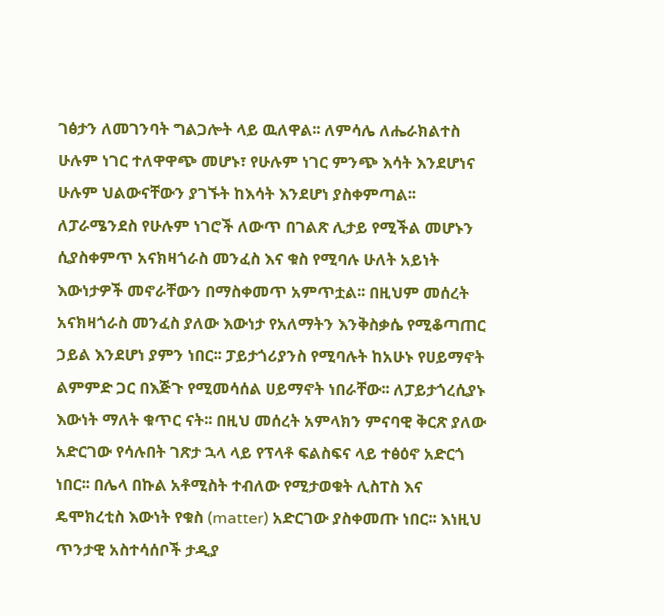ገፅታን ለመገንባት ግልጋሎት ላይ ዉለዋል፡፡ ለምሳሌ ለሔራክልተስ ሁሉም ነገር ተለዋዋጭ መሆኑ፣ የሁሉም ነገር ምንጭ እሳት እንደሆነና ሁሉም ህልውናቸውን ያገኙት ከእሳት እንደሆነ ያስቀምጣል፡፡ ለፓራሜንደስ የሁሉም ነገሮች ለውጥ በገልጽ ሊታይ የሚችል መሆኑን ሲያስቀምጥ አናክዛጎራስ መንፈስ እና ቁስ የሚባሉ ሁለት አይነት እውነታዎች መኖራቸውን በማስቀመጥ አምጥቷል፡፡ በዚህም መሰረት አናክዛጎራስ መንፈስ ያለው እውነታ የአለማትን እንቅስቃሴ የሚቆጣጠር ኃይል እንደሆነ ያምን ነበር፡፡ ፓይታጎሪያንስ የሚባሉት ከአሁኑ የሀይማኖት ልምምድ ጋር በእጅጉ የሚመሳሰል ሀይማኖት ነበራቸው፡፡ ለፓይታጎረሲያኑ እውነት ማለት ቁጥር ናት፡፡ በዚህ መሰረት አምላክን ምናባዊ ቅርጽ ያለው አድርገው የሳሉበት ገጽታ ኋላ ላይ የፕላቶ ፍልስፍና ላይ ተፅዕኖ አድርጎ ነበር፡፡ በሌላ በኩል አቶሚስት ተብለው የሚታወቁት ሊስፐስ እና ዴሞክረቲስ እውነት የቁስ (matter) አድርገው ያስቀመጡ ነበር፡፡ እነዚህ ጥንታዊ አስተሳሰቦች ታዲያ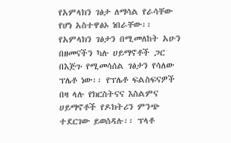የአምላክን ገፅታ ለማሳል የራሳቸው የሆነ አስተዋፅኦ ነበራቸው፡፡
የአምላክን ገፅታን በሚመለከት አሁን በዘመናችን ካሉ ሀይማኖቶች ጋር በእጅጉ የሚመሳሰል ገፅታን የሳለው ፕሌቶ ነው፡፡ የፕሌቶ ፍልስፍናዎች በዛ ላሉ የክርስትናና እስልምና ሀይማኖቶች የዶክትሪን ምንጭ ተደርገው ይወሰዳሉ፡፡ ፕላቶ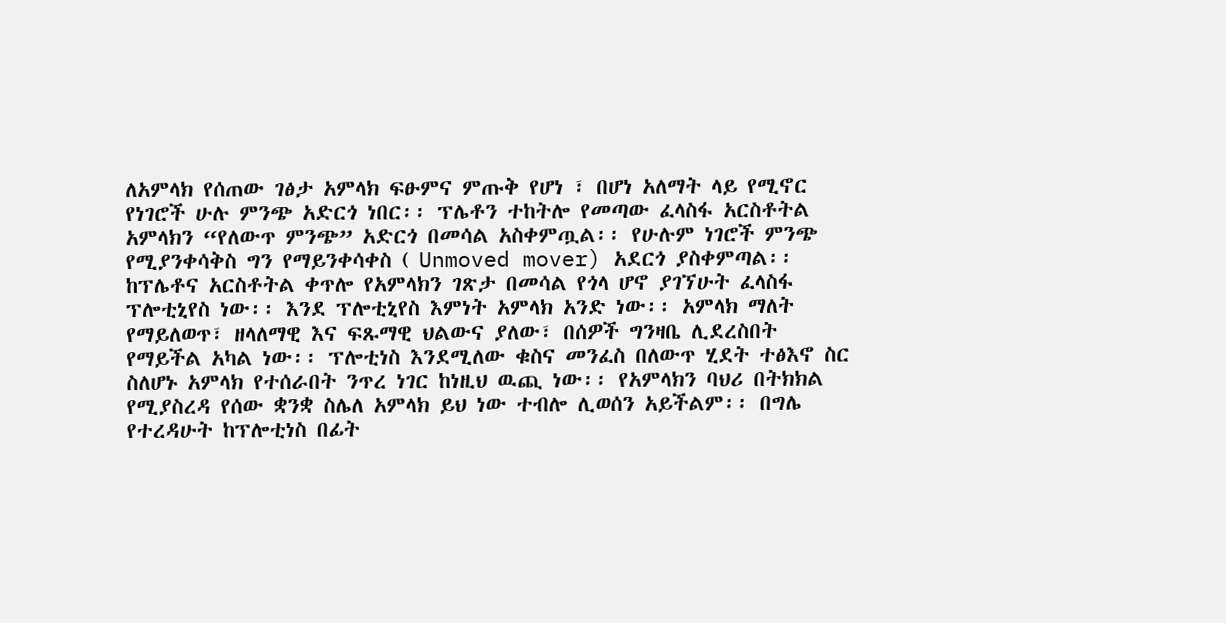ለአምላክ የሰጠው ገፅታ አምላክ ፍፁምና ምጡቅ የሆነ ፣ በሆነ አለማት ላይ የሚኖር የነገሮች ሁሉ ምንጭ አድርጎ ነበር፡፡ ፕሌቶን ተከትሎ የመጣው ፈላስፋ አርስቶትል አምላክን “የለውጥ ምንጭ” አድርጎ በመሳል አስቀምጧል፡፡ የሁሉም ነገሮች ምንጭ የሚያንቀሳቅስ ግን የማይንቀሳቀስ ( Unmoved mover) አደርጎ ያስቀምጣል፡፡
ከፕሌቶና አርስቶትል ቀጥሎ የአምላክን ገጽታ በመሳል የጎላ ሆኖ ያገኘሁት ፈላስፋ ፕሎቲኒየስ ነው፡፡ እንደ ፕሎቲኒየስ እምነት አምላክ አንድ ነው፡፡ አምላክ ማለት የማይለወጥ፣ ዘላለማዊ እና ፍጹማዊ ህልውና ያለው፣ በሰዎች ግንዛቤ ሊደረስበት የማይችል አካል ነው፡፡ ፕሎቲነስ እንደሚለው ቁስና መንፈስ በለውጥ ሂደት ተፅእኖ ስር ስለሆኑ አምላክ የተሰራበት ንጥረ ነገር ከነዚህ ዉጪ ነው፡፡ የአምላክን ባህሪ በትክክል የሚያስረዳ የሰው ቋንቋ ስሌለ አምላክ ይህ ነው ተብሎ ሊወሰን አይችልም፡፡ በግሌ የተረዳሁት ከፕሎቲነስ በፊት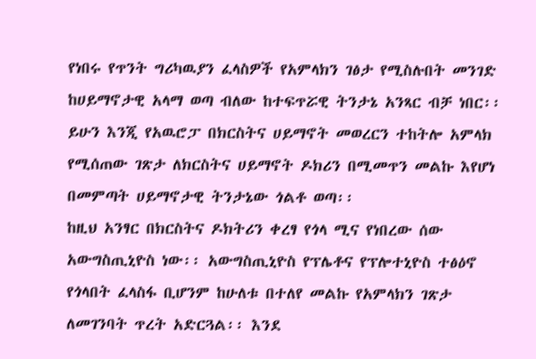የነበሩ የጥንት ግሪካዉያን ፈላስዎች የአምላክን ገፅታ የሚስሉበት መንገድ ከሀይማኖታዊ አላማ ወጣ ብለው ከተፍጥሯዊ ትንታኔ አንጻር ብቻ ነበር፡፡ ይሁን እንጂ የአዉሮፓ በክርስትና ሀይማኖት መወረርን ተከትሎ አምላክ የሚሰጠው ገጽታ ለክርስትና ሀይማኖት ዶክሪን በሚመጥን መልኩ እየሆነ በመምጣት ሀይማኖታዊ ትንታኔው ጎልቶ ወጣ፡፡
ከዚህ አንፃር በክርስትና ዶክትሪን ቀረፃ የጎላ ሚና የነበረው ሰው አውግስጢኒዮስ ነው፡፡ አውግስጢኒዮስ የፕሌቶና የፕሎተኒዮስ ተፅዕኖ የጎላበት ፈላስፋ ቢሆንም ከሁለቱ በተለየ መልኩ የአምላክን ገጽታ ለመገንባት ጥረት አድርጓል፡፡ እንደ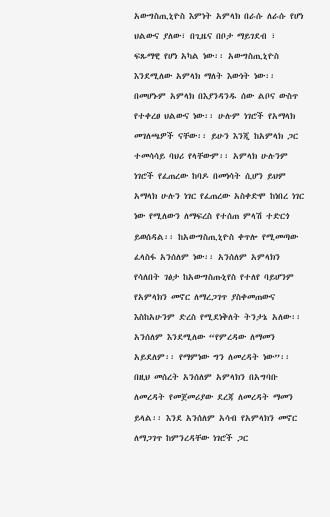አውግስጢኒዮስ እምነት አምላክ በራሱ ለራሱ የሆነ ህልውና ያለው፣ በጊዜና በቦታ ማይገደብ ፣ ፍጹማዊ የሆነ አካል ነው፡፡ አውግስጢኒዮስ እንደሚለው አምላክ ማለት እውነት ነው፡፡ በመሆኑም አምላክ በእያንዳንዱ ሰው ልቦና ውስጥ የተቀረፀ ህልውና ነው፡፡ ሁሉም ነገሮች የአማላክ መገለጫዎች ናቸው፡፡ ይሁን እንጂ ከአምላክ ጋር ተመሳሳይ ባህሪ የላቸውም፡፡ አምላክ ሁሉንም ነገሮች የፈጠረው ከባዶ በመነሳት ሲሆን ይህም አማላክ ሁሉን ነገር የፈጠረው አስቀድሞ ከነበረ ነገር ነው የሚለውን ለማፍረስ የተሰጠ ምላሽ ተድርጎ ይወሰዳል፡፡ ከአውግስጢኒዮስ ቀጥሎ የሚመጣው ፈላስፋ አንሰለም ነው፡፡ አንሰለም አምላክን የሳለበት ገፅታ ከአውግስጡኒየስ የተለየ ባይሆንም የአምላክን መኖር ለማረጋገጥ ያስቀመጠውና እስከአሁንም ድረስ የሚደነቅለት ትንታኔ አለው፡፡ አንሰለም እንደሚለው “የምረዳው ለማመን አይደለም፡፡ የማምነው ግን ለመረዳት ነው”፡፡ በዚህ መሰረት አንሰለም አምላክን በአግባቡ ለመረዳት የመጀመሪያው ደረጃ ለመረዳት ማመን ይላል፡፡ እንደ አንሰለም አሳብ የአምላክን መኖር ለማጋገጥ ከምንረዳቸው ነገሮች ጋር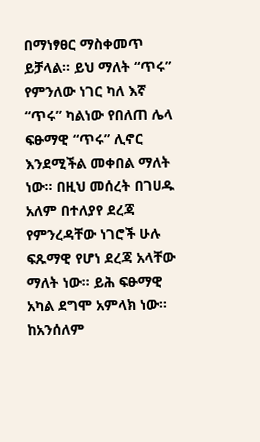በማነፃፀር ማስቀመጥ ይቻላል፡፡ ይህ ማለት “ጥሩ” የምንለው ነገር ካለ እኛ “ጥሩ” ካልነው የበለጠ ሌላ ፍፁማዊ “ጥሩ” ሊኖር እንደሚችል መቀበል ማለት ነው፡፡ በዚህ መሰረት በገሀዱ አለም በተለያየ ደረጃ የምንረዳቸው ነገሮች ሁሉ ፍጹማዊ የሆነ ደረጃ አላቸው ማለት ነው፡፡ ይሕ ፍፁማዊ አካል ደግሞ አምላክ ነው፡፡
ከአንሰለም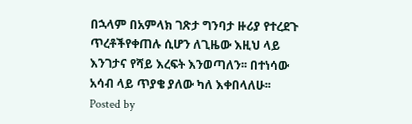በኋላም በአምላክ ገጽታ ግንባታ ዙሪያ የተረደጉ ጥረቶችየቀጠሉ ሲሆን ለጊዜው እዚህ ላይ እንገታና የሻይ እረፍት እንወጣለን፡፡ በተነሳው አሳብ ላይ ጥያቄ ያለው ካለ እቀበላለሁ፡፡
Posted by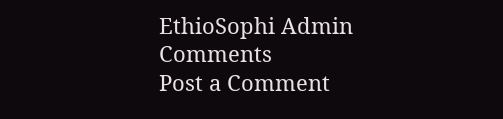EthioSophi Admin
Comments
Post a Comment